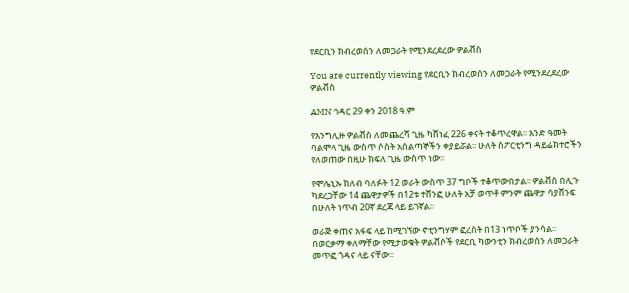የደርቢን ክብረወሰን ለመጋራት የሚንደረደረው ዎልቭስ

You are currently viewing የደርቢን ክብረወሰን ለመጋራት የሚንደረደረው ዎልቭስ

AMN ኅዳር 29 ቀን 2018 ዓ.ም

የእንግሊዙ ዎልቭስ ለመጨረሻ ጊዜ ካሸነፈ 226 ቀናት ተቆጥረዋል፡፡ አንድ ዓመት ባልሞላ ጊዜ ውስጥ ሶስት አሰልጣኞችን ቀያይሯል፡፡ ሁለት ስፖርቲንግ ዳይሬክተሮችን የለወጠው በዚሁ ክፍለ ጊዜ ውስጥ ነው፡፡

የሞሌኒኡ ክለብ ባለፉት 12 ወራት ውስጥ 37 ግቦች ተቆጥውበታል፡፡ ዎልቭስ በሊጉ ካደረጋቸው 14 ጨዋታዎች በ12ቱ ተሸንፎ ሁለት አቻ ወጥቶ ምንም ጨዋታ ሳያሸንፍ በሁለት ነጥብ 20ኛ ደረጃ ላይ ይገኛል፡፡

ወራጅ ቀጠና አፋፍ ላይ ከሚገኘው ኖቲንግሃም ፎረስት በ13 ነጥቦች ያንሳል፡፡ በወርቃማ ቀለማቸው የሚታወቁት ዎልቭሶች የደርቢ ካውንቲን ክብረወሰን ለመጋራት መጥፎ ጎዳና ላይ ናቸው፡፡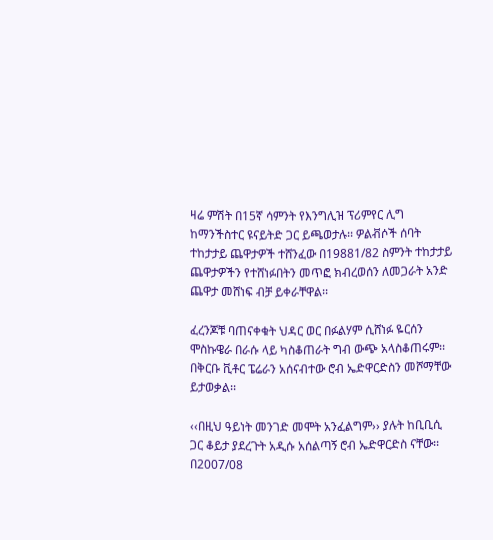ዛሬ ምሽት በ15ኛ ሳምንት የእንግሊዝ ፕሪምየር ሊግ ከማንችስተር ዩናይትድ ጋር ይጫወታሉ፡፡ ዎልቭሶች ሰባት ተከታታይ ጨዋታዎች ተሸንፈው በ19881/82 ስምንት ተከታታይ ጨዋታዎችን የተሸነፉበትን መጥፎ ክብረወሰን ለመጋራት አንድ ጨዋታ መሸነፍ ብቻ ይቀራቸዋል፡፡

ፈረንጆቹ ባጠናቀቁት ህዳር ወር በፉልሃም ሲሸነፉ ዬርሰን ሞስኩዌራ በራሱ ላይ ካስቆጠራት ግብ ውጭ አላስቆጠሩም፡፡ በቅርቡ ቪቶር ፔሬራን አሰናብተው ሮብ ኤድዋርድስን መሾማቸው ይታወቃል፡፡

‹‹በዚህ ዓይነት መንገድ መሞት አንፈልግም›› ያሉት ከቢቢሲ ጋር ቆይታ ያደረጉት አዲሱ አሰልጣኝ ሮብ ኤድዋርድስ ናቸው፡፡ በ2007/08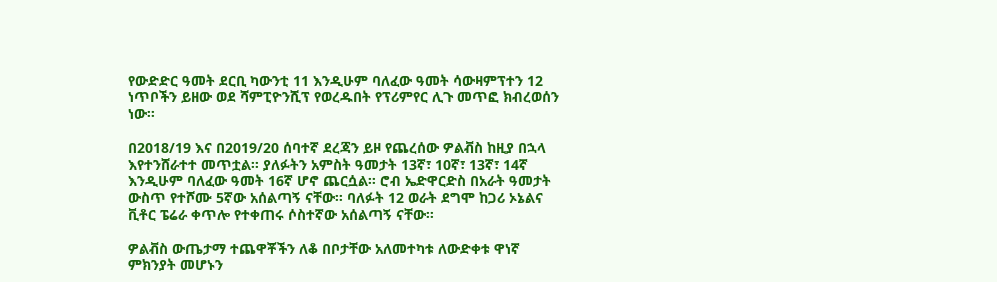የውድድር ዓመት ደርቢ ካውንቲ 11 እንዲሁም ባለፈው ዓመት ሳውዛምፕተን 12 ነጥቦችን ይዘው ወደ ሻምፒዮንሺፕ የወረዱበት የፕሪምየር ሊጉ መጥፎ ክብረወሰን ነው፡፡

በ2018/19 እና በ2019/20 ሰባተኛ ደረጃን ይዞ የጨረሰው ዎልቭስ ከዚያ በኋላ እየተንሸራተተ መጥቷል፡፡ ያለፉትን አምስት ዓመታት 13ኛ፣ 10ኛ፣ 13ኛ፣ 14ኛ እንዲሁም ባለፈው ዓመት 16ኛ ሆኖ ጨርሷል፡፡ ሮብ ኤድዋርድስ በአራት ዓመታት ውስጥ የተሾሙ 5ኛው አሰልጣኝ ናቸው፡፡ ባለፉት 12 ወራት ደግሞ ከጋሪ ኦኔልና ቪቶር ፔሬራ ቀጥሎ የተቀጠሩ ሶስተኛው አሰልጣኝ ናቸው፡፡

ዎልቭስ ውጤታማ ተጨዋቾችን ለቆ በቦታቸው አለመተካቱ ለውድቀቱ ዋነኛ ምክንያት መሆኑን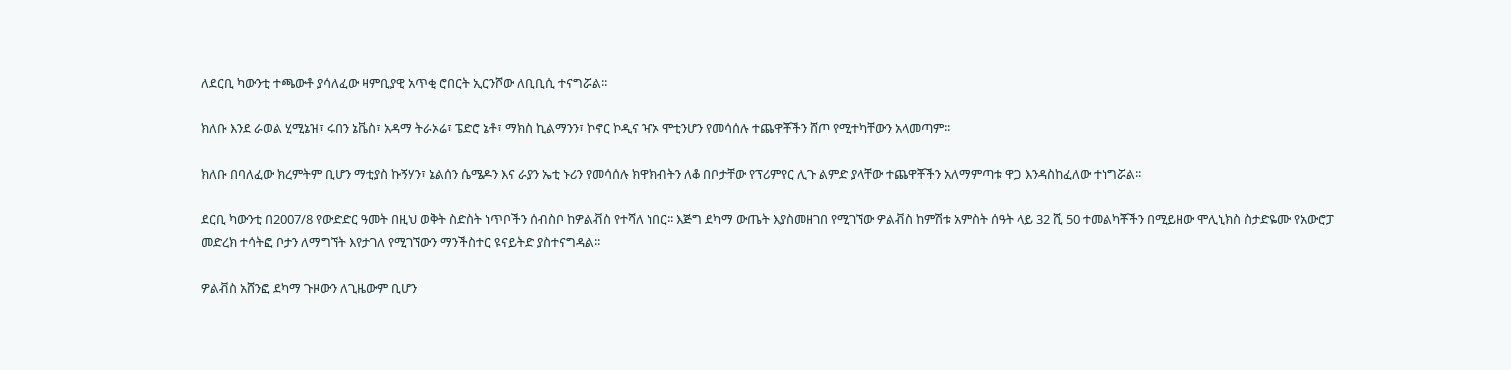ለደርቢ ካውንቲ ተጫውቶ ያሳለፈው ዛምቢያዊ አጥቂ ሮበርት ኢርንሾው ለቢቢሲ ተናግሯል፡፡

ክለቡ እንደ ራወል ሂሚኔዝ፣ ሩበን ኔቬስ፣ አዳማ ትራኦሬ፣ ፔድሮ ኔቶ፣ ማክስ ኪልማንን፣ ኮኖር ኮዲና ዣኦ ሞቲንሆን የመሳሰሉ ተጨዋቾችን ሸጦ የሚተካቸውን አላመጣም፡፡

ክለቡ በባለፈው ክረምትም ቢሆን ማቲያስ ኩኝሃን፣ ኔልሰን ሴሜዶን እና ራያን ኤቲ ኑሪን የመሳሰሉ ክዋክብትን ለቆ በቦታቸው የፕሪምየር ሊጉ ልምድ ያላቸው ተጨዋቾችን አለማምጣቱ ዋጋ እንዳስከፈለው ተነግሯል፡፡

ደርቢ ካውንቲ በ2007/8 የውድድር ዓመት በዚህ ወቅት ስድስት ነጥቦችን ሰብስቦ ከዎልቭስ የተሻለ ነበር፡፡ እጅግ ደካማ ውጤት እያስመዘገበ የሚገኘው ዎልቭስ ከምሽቱ አምስት ሰዓት ላይ 32 ሺ 50 ተመልካቾችን በሚይዘው ሞሊኒክስ ስታድዬሙ የአውሮፓ መድረክ ተሳትፎ ቦታን ለማግኘት እየታገለ የሚገኘውን ማንችስተር ዩናይትድ ያስተናግዳል፡፡

ዎልቭስ አሸንፎ ደካማ ጉዞውን ለጊዜውም ቢሆን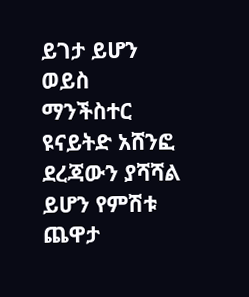ይገታ ይሆን ወይስ ማንችስተር ዩናይትድ አሸንፎ ደረጃውን ያሻሻል ይሆን የምሽቱ ጨዋታ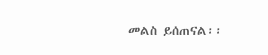መልስ ይሰጠናል፡፡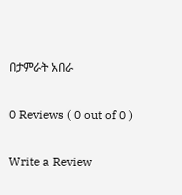በታምራት አበራ

0 Reviews ( 0 out of 0 )

Write a Review